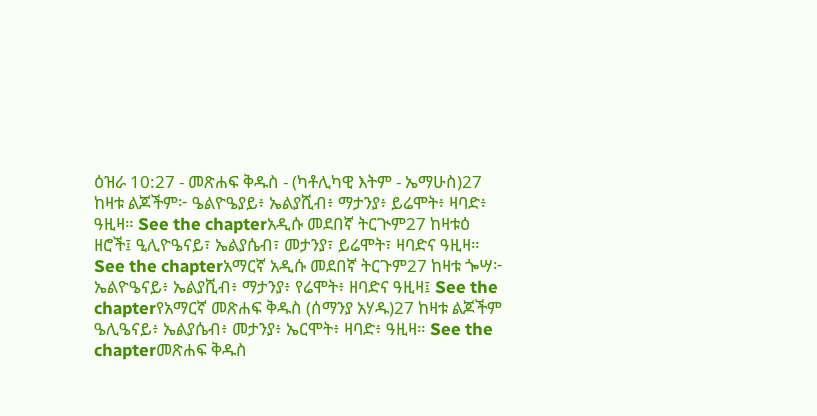ዕዝራ 10:27 - መጽሐፍ ቅዱስ - (ካቶሊካዊ እትም - ኤማሁስ)27 ከዛቱ ልጆችም፦ ዔልዮዔያይ፥ ኤልያሺብ፥ ማታንያ፥ ይሬሞት፥ ዛባድ፥ ዓዚዛ። See the chapterአዲሱ መደበኛ ትርጒም27 ከዛቱዕ ዘሮች፤ ዒሊዮዔናይ፣ ኤልያሴብ፣ መታንያ፣ ይሬሞት፣ ዛባድና ዓዚዛ። See the chapterአማርኛ አዲሱ መደበኛ ትርጉም27 ከዛቱ ጐሣ፦ ኤልዮዔናይ፥ ኤልያሺብ፥ ማታንያ፥ የሬሞት፥ ዘባድና ዓዚዛ፤ See the chapterየአማርኛ መጽሐፍ ቅዱስ (ሰማንያ አሃዱ)27 ከዛቱ ልጆችም ዔሊዔናይ፥ ኤልያሴብ፥ መታንያ፥ ኤርሞት፥ ዛባድ፥ ዓዚዛ። See the chapterመጽሐፍ ቅዱስ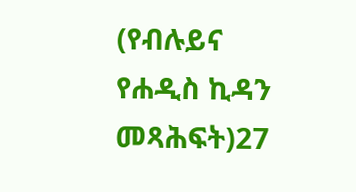(የብሉይና የሐዲስ ኪዳን መጻሕፍት)27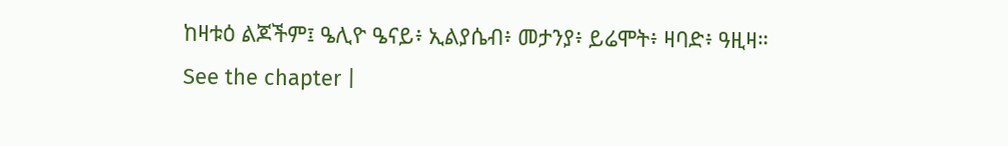ከዛቱዕ ልጆችም፤ ዔሊዮ ዔናይ፥ ኢልያሴብ፥ መታንያ፥ ይሬሞት፥ ዛባድ፥ ዓዚዛ። See the chapter |